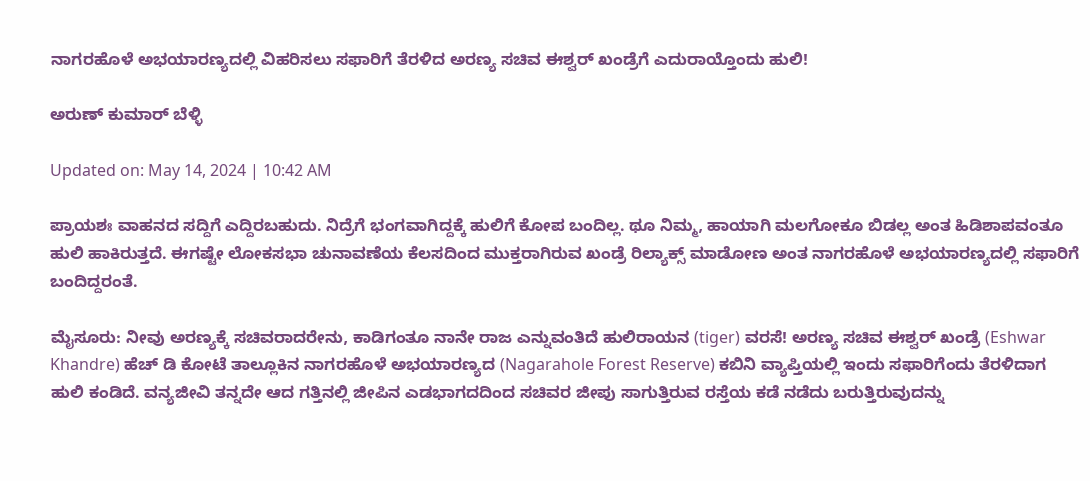ನಾಗರಹೊಳೆ ಅಭಯಾರಣ್ಯದಲ್ಲಿ ವಿಹರಿಸಲು ಸಫಾರಿಗೆ ತೆರಳಿದ ಅರಣ್ಯ ಸಚಿವ ಈಶ್ವರ್ ಖಂಡ್ರೆಗೆ ಎದುರಾಯ್ತೊಂದು ಹುಲಿ!

ಅರುಣ್ ಕುಮಾರ್ ಬೆಳ್ಳಿ

Updated on: May 14, 2024 | 10:42 AM

ಪ್ರಾಯಶಃ ವಾಹನದ ಸದ್ದಿಗೆ ಎದ್ದಿರಬಹುದು. ನಿದ್ರೆಗೆ ಭಂಗವಾಗಿದ್ದಕ್ಕೆ ಹುಲಿಗೆ ಕೋಪ ಬಂದಿಲ್ಲ. ಥೂ ನಿಮ್ಮ, ಹಾಯಾಗಿ ಮಲಗೋಕೂ ಬಿಡಲ್ಲ ಅಂತ ಹಿಡಿಶಾಪವಂತೂ ಹುಲಿ ಹಾಕಿರುತ್ತದೆ. ಈಗಷ್ಟೇ ಲೋಕಸಭಾ ಚುನಾವಣೆಯ ಕೆಲಸದಿಂದ ಮುಕ್ತರಾಗಿರುವ ಖಂಡ್ರೆ ರಿಲ್ಯಾಕ್ಸ್ ಮಾಡೋಣ ಅಂತ ನಾಗರಹೊಳೆ ಅಭಯಾರಣ್ಯದಲ್ಲಿ ಸಫಾರಿಗೆ ಬಂದಿದ್ದರಂತೆ.

ಮೈಸೂರು: ನೀವು ಅರಣ್ಯಕ್ಕೆ ಸಚಿವರಾದರೇನು, ಕಾಡಿಗಂತೂ ನಾನೇ ರಾಜ ಎನ್ನುವಂತಿದೆ ಹುಲಿರಾಯನ (tiger) ವರಸೆ! ಅರಣ್ಯ ಸಚಿವ ಈಶ್ವರ್ ಖಂಡ್ರೆ (Eshwar Khandre) ಹೆಚ್ ಡಿ ಕೋಟೆ ತಾಲ್ಲೂಕಿನ ನಾಗರಹೊಳೆ ಅಭಯಾರಣ್ಯದ (Nagarahole Forest Reserve) ಕಬಿನಿ ವ್ಯಾಪ್ತಿಯಲ್ಲಿ ಇಂದು ಸಫಾರಿಗೆಂದು ತೆರಳಿದಾಗ ಹುಲಿ ಕಂಡಿದೆ. ವನ್ಯಜೀವಿ ತನ್ನದೇ ಆದ ಗತ್ತಿನಲ್ಲಿ ಜೀಪಿನ ಎಡಭಾಗದದಿಂದ ಸಚಿವರ ಜೀಪು ಸಾಗುತ್ತಿರುವ ರಸ್ತೆಯ ಕಡೆ ನಡೆದು ಬರುತ್ತಿರುವುದನ್ನು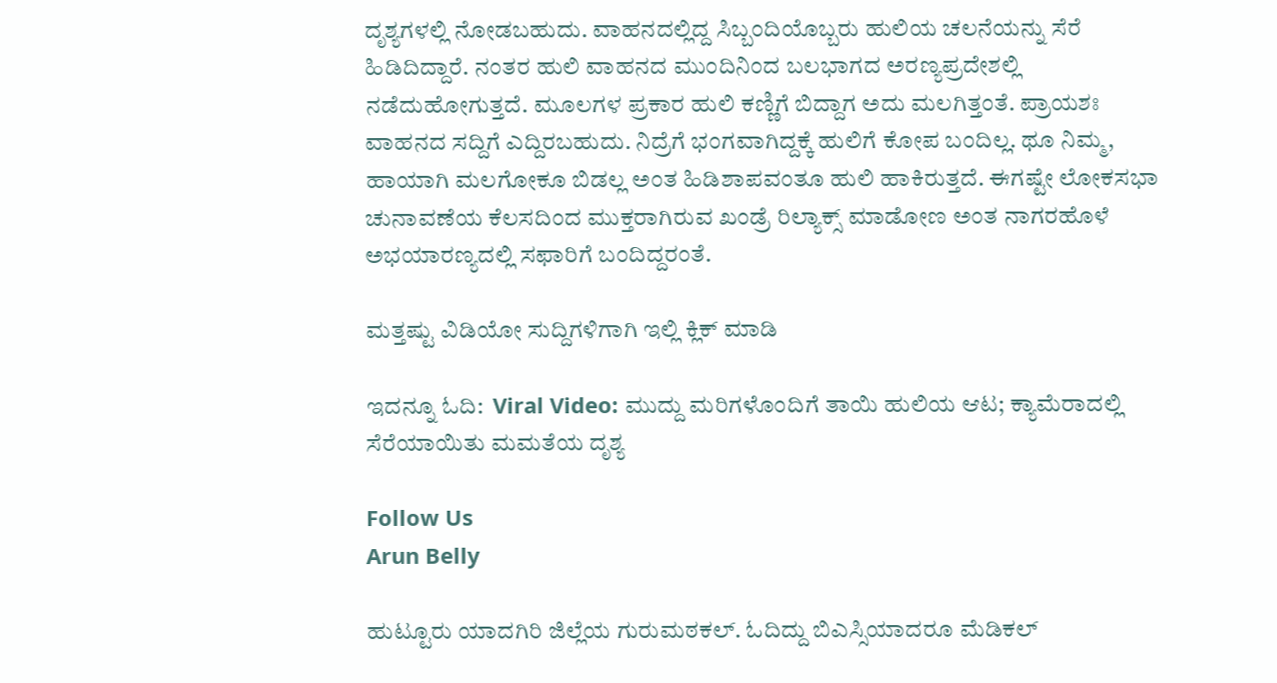ದೃಶ್ಯಗಳಲ್ಲಿ ನೋಡಬಹುದು. ವಾಹನದಲ್ಲಿದ್ದ ಸಿಬ್ಬಂದಿಯೊಬ್ಬರು ಹುಲಿಯ ಚಲನೆಯನ್ನು ಸೆರೆ ಹಿಡಿದಿದ್ದಾರೆ. ನಂತರ ಹುಲಿ ವಾಹನದ ಮುಂದಿನಿಂದ ಬಲಭಾಗದ ಅರಣ್ಯಪ್ರದೇಶಲ್ಲಿ ನಡೆದುಹೋಗುತ್ತದೆ. ಮೂಲಗಳ ಪ್ರಕಾರ ಹುಲಿ ಕಣ್ಣಿಗೆ ಬಿದ್ದಾಗ ಅದು ಮಲಗಿತ್ತಂತೆ. ಪ್ರಾಯಶಃ ವಾಹನದ ಸದ್ದಿಗೆ ಎದ್ದಿರಬಹುದು. ನಿದ್ರೆಗೆ ಭಂಗವಾಗಿದ್ದಕ್ಕೆ ಹುಲಿಗೆ ಕೋಪ ಬಂದಿಲ್ಲ. ಥೂ ನಿಮ್ಮ, ಹಾಯಾಗಿ ಮಲಗೋಕೂ ಬಿಡಲ್ಲ ಅಂತ ಹಿಡಿಶಾಪವಂತೂ ಹುಲಿ ಹಾಕಿರುತ್ತದೆ. ಈಗಷ್ಟೇ ಲೋಕಸಭಾ ಚುನಾವಣೆಯ ಕೆಲಸದಿಂದ ಮುಕ್ತರಾಗಿರುವ ಖಂಡ್ರೆ ರಿಲ್ಯಾಕ್ಸ್ ಮಾಡೋಣ ಅಂತ ನಾಗರಹೊಳೆ ಅಭಯಾರಣ್ಯದಲ್ಲಿ ಸಫಾರಿಗೆ ಬಂದಿದ್ದರಂತೆ.

ಮತ್ತಷ್ಟು ವಿಡಿಯೋ ಸುದ್ದಿಗಳಿಗಾಗಿ ಇಲ್ಲಿ ಕ್ಲಿಕ್ ಮಾಡಿ

ಇದನ್ನೂ ಓದಿ:  Viral Video: ಮುದ್ದು ಮರಿಗಳೊಂದಿಗೆ ತಾಯಿ ಹುಲಿಯ ಆಟ; ಕ್ಯಾಮೆರಾದಲ್ಲಿ ಸೆರೆಯಾಯಿತು ಮಮತೆಯ ದೃಶ್ಯ

Follow Us
Arun Belly

ಹುಟ್ಟೂರು ಯಾದಗಿರಿ ಜಿಲ್ಲೆಯ ಗುರುಮಠಕಲ್. ಓದಿದ್ದು ಬಿಎಸ್ಸಿಯಾದರೂ ಮೆಡಿಕಲ್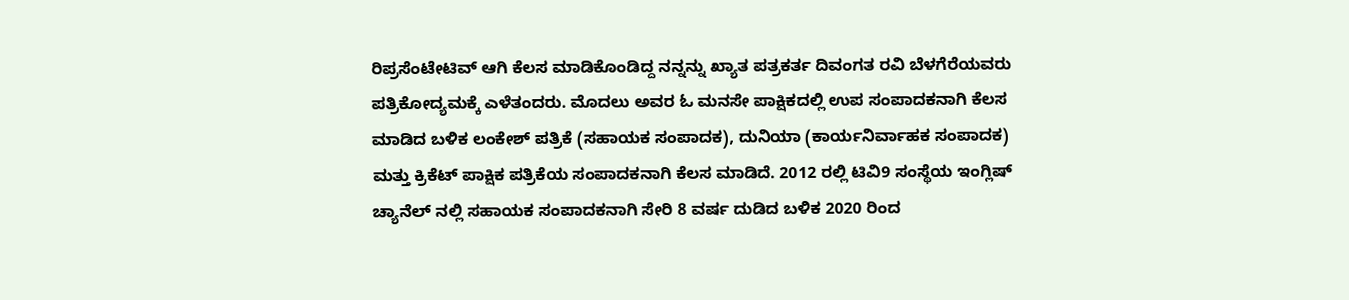ರಿಪ್ರಸೆಂಟೇಟಿವ್ ಆಗಿ ಕೆಲಸ ಮಾಡಿಕೊಂಡಿದ್ದ ನನ್ನನ್ನು ಖ್ಯಾತ ಪತ್ರಕರ್ತ ದಿವಂಗತ ರವಿ ಬೆಳಗೆರೆಯವರು ಪತ್ರಿಕೋದ್ಯಮಕ್ಕೆ ಎಳೆತಂದರು. ಮೊದಲು ಅವರ ಓ ಮನಸೇ ಪಾಕ್ಷಿಕದಲ್ಲಿ ಉಪ ಸಂಪಾದಕನಾಗಿ ಕೆಲಸ ಮಾಡಿದ ಬಳಿಕ ಲಂಕೇಶ್ ಪತ್ರಿಕೆ (ಸಹಾಯಕ ಸಂಪಾದಕ), ದುನಿಯಾ (ಕಾರ್ಯನಿರ್ವಾಹಕ ಸಂಪಾದಕ) ಮತ್ತು ಕ್ರಿಕೆಟ್ ಪಾಕ್ಷಿಕ ಪತ್ರಿಕೆಯ ಸಂಪಾದಕನಾಗಿ ಕೆಲಸ ಮಾಡಿದೆ. 2012 ರಲ್ಲಿ ಟಿವಿ9 ಸಂಸ್ಥೆಯ ಇಂಗ್ಲಿಷ್ ಚ್ಯಾನೆಲ್ ನಲ್ಲಿ ಸಹಾಯಕ ಸಂಪಾದಕನಾಗಿ ಸೇರಿ 8 ವರ್ಷ ದುಡಿದ ಬಳಿಕ 2020 ರಿಂದ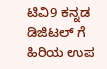ಟಿವಿ9 ಕನ್ನಡ ಡಿಜಿಟಲ್ ಗೆ ಹಿರಿಯ ಉಪ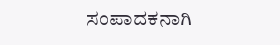ಸಂಪಾದಕನಾಗಿ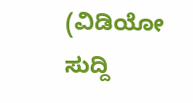(ವಿಡಿಯೋ ಸುದ್ದಿ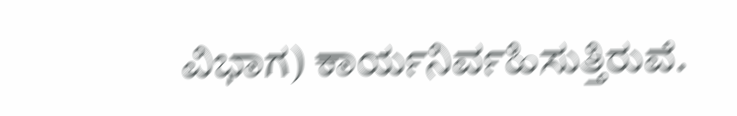ವಿಭಾಗ) ಕಾರ್ಯನಿರ್ವಹಿಸುತ್ತಿರುವೆ.